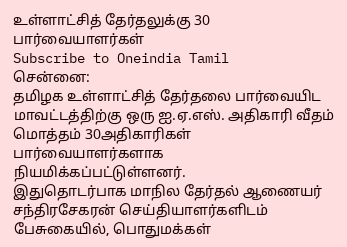உள்ளாட்சித் தேர்தலுக்கு 30 பார்வையாளர்கள்
Subscribe to Oneindia Tamil
சென்னை:
தமிழக உள்ளாட்சித் தேர்தலை பார்வையிட மாவட்டத்திற்கு ஒரு ஐ.ஏ.எஸ். அதிகாரி வீதம் மொத்தம் 30அதிகாரிகள் பார்வையாளர்களாக நியமிக்கப்பட்டுள்ளனர்.
இதுதொடர்பாக மாநில தேர்தல் ஆணையர் சந்திரசேகரன் செய்தியாளர்களிடம் பேசுகையில், பொதுமக்கள்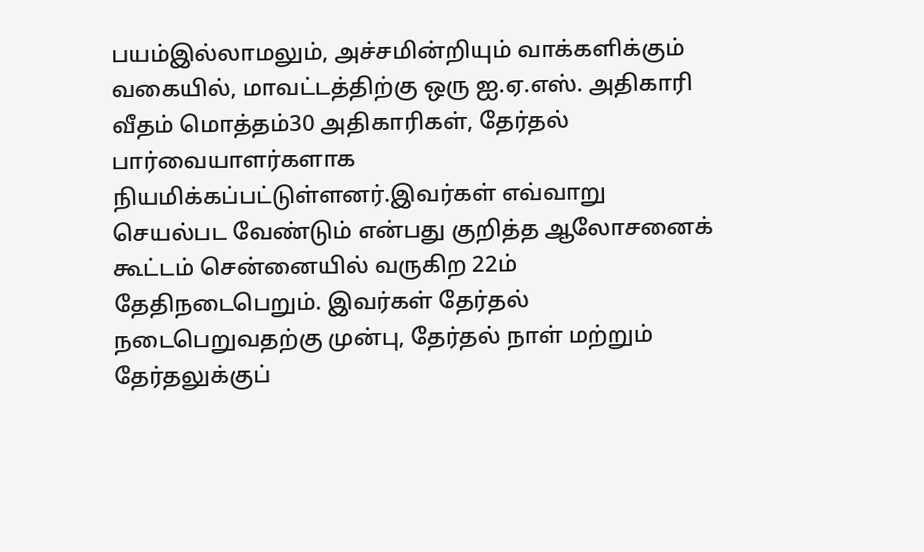பயம்இல்லாமலும், அச்சமின்றியும் வாக்களிக்கும் வகையில், மாவட்டத்திற்கு ஒரு ஐ.ஏ.எஸ். அதிகாரி வீதம் மொத்தம்30 அதிகாரிகள், தேர்தல் பார்வையாளர்களாக நியமிக்கப்பட்டுள்ளனர்.இவர்கள் எவ்வாறு செயல்பட வேண்டும் என்பது குறித்த ஆலோசனைக் கூட்டம் சென்னையில் வருகிற 22ம் தேதிநடைபெறும். இவர்கள் தேர்தல் நடைபெறுவதற்கு முன்பு, தேர்தல் நாள் மற்றும் தேர்தலுக்குப்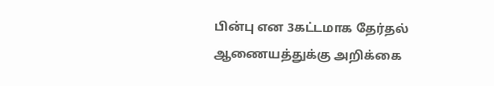பின்பு என 3கட்டமாக தேர்தல் ஆணையத்துக்கு அறிக்கை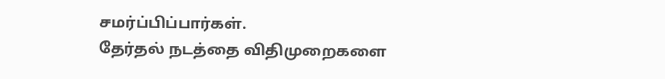சமர்ப்பிப்பார்கள்.
தேர்தல் நடத்தை விதிமுறைகளை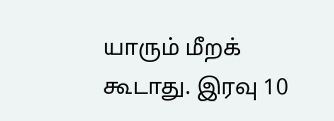யாரும் மீறக் கூடாது. இரவு 10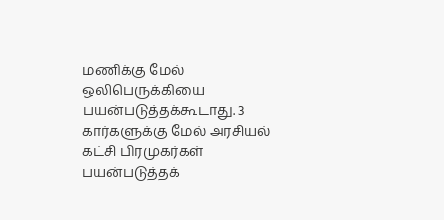மணிக்கு மேல் ஒலிபெருக்கியை பயன்படுத்தக்கூடாது. 3 கார்களுக்கு மேல் அரசியல் கட்சி பிரமுகர்கள் பயன்படுத்தக்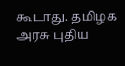கூடாது. தமிழக அரசு புதிய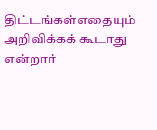திட்டங்கள்எதையும் அறிவிக்கக் கூடாது என்றார்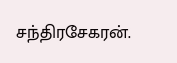சந்திரசேகரன்.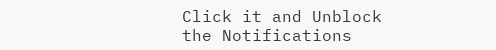Click it and Unblock the Notifications